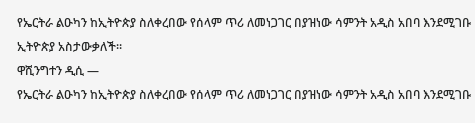የኤርትራ ልዑካን ከኢትዮጵያ ስለቀረበው የሰላም ጥሪ ለመነጋገር በያዝነው ሳምንት አዲስ አበባ እንደሚገቡ ኢትዮጵያ አስታውቃለች።
ዋሺንግተን ዲሲ —
የኤርትራ ልዑካን ከኢትዮጵያ ስለቀረበው የሰላም ጥሪ ለመነጋገር በያዝነው ሳምንት አዲስ አበባ እንደሚገቡ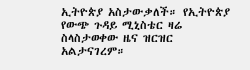ኢትዮጵያ አስታውቃለች። የኢትዮጵያ የውጭ ጉዳይ ሚኒስቴር ዛሬ ስላስታወቀው ዜና ዝርዝር አልታናገረም።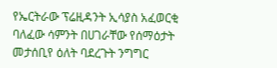የኤርትራው ፕሬዚዳንት ኢሳያስ አፈወርቂ ባለፈው ሳምንት በሀገራቸው የሰማዕታት መታሰቢየ ዕለት ባደረጉት ንግግር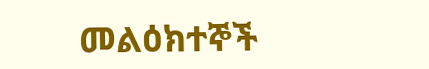መልዕክተኞች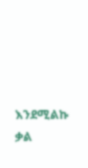እንደሚልኩ ቃል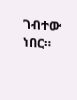ገብተው ነበር።